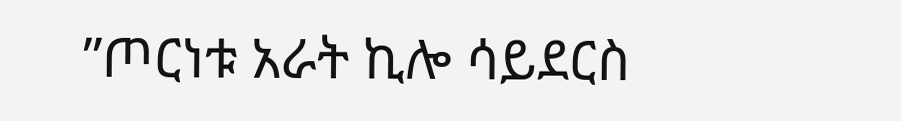”ጦርነቱ አራት ኪሎ ሳይደርስ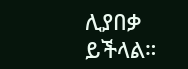ሊያበቃ ይችላል።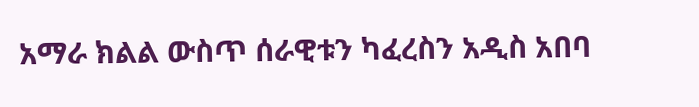አማራ ክልል ውስጥ ሰራዊቱን ካፈረስን አዲስ አበባ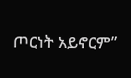ጦርነት አይኖርም”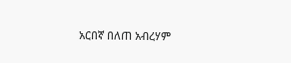አርበኛ በለጠ አብረሃም